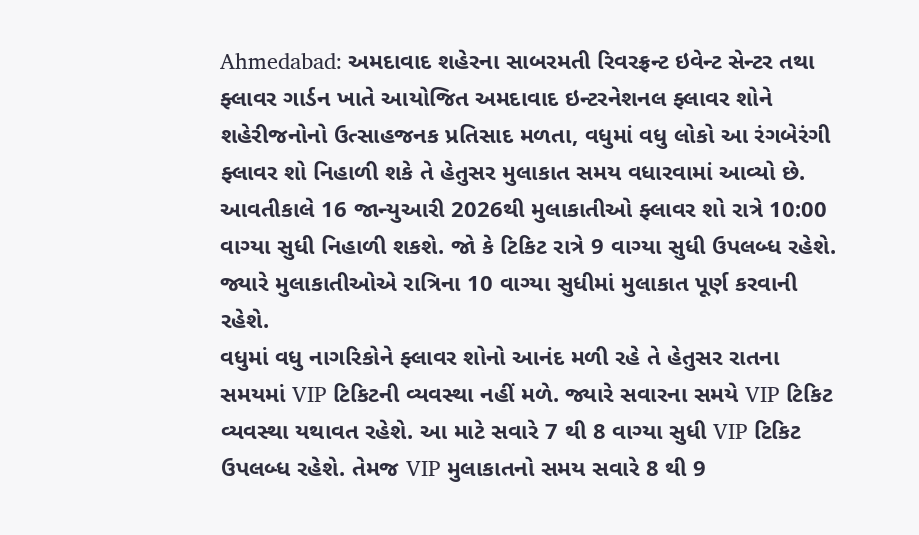Ahmedabad: અમદાવાદ શહેરના સાબરમતી રિવરફ્રન્ટ ઇવેન્ટ સેન્ટર તથા ફ્લાવર ગાર્ડન ખાતે આયોજિત અમદાવાદ ઇન્ટરનેશનલ ફ્લાવર શોને શહેરીજનોનો ઉત્સાહજનક પ્રતિસાદ મળતા, વધુમાં વધુ લોકો આ રંગબેરંગી ફ્લાવર શો નિહાળી શકે તે હેતુસર મુલાકાત સમય વધારવામાં આવ્યો છે.
આવતીકાલે 16 જાન્યુઆરી 2026થી મુલાકાતીઓ ફ્લાવર શો રાત્રે 10:00 વાગ્યા સુધી નિહાળી શકશે. જો કે ટિકિટ રાત્રે 9 વાગ્યા સુધી ઉપલબ્ધ રહેશે. જ્યારે મુલાકાતીઓએ રાત્રિના 10 વાગ્યા સુધીમાં મુલાકાત પૂર્ણ કરવાની રહેશે.
વધુમાં વધુ નાગરિકોને ફ્લાવર શોનો આનંદ મળી રહે તે હેતુસર રાતના સમયમાં VIP ટિકિટની વ્યવસ્થા નહીં મળે. જ્યારે સવારના સમયે VIP ટિકિટ વ્યવસ્થા યથાવત રહેશે. આ માટે સવારે 7 થી 8 વાગ્યા સુધી VIP ટિકિટ ઉપલબ્ધ રહેશે. તેમજ VIP મુલાકાતનો સમય સવારે 8 થી 9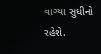વાગ્યા સુધીનો રહેશે.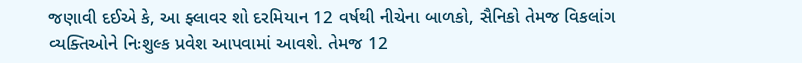જણાવી દઈએ કે, આ ફ્લાવર શો દરમિયાન 12 વર્ષથી નીચેના બાળકો, સૈનિકો તેમજ વિકલાંગ વ્યક્તિઓને નિઃશુલ્ક પ્રવેશ આપવામાં આવશે. તેમજ 12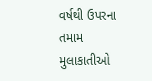વર્ષથી ઉપરના તમામ મુલાકાતીઓ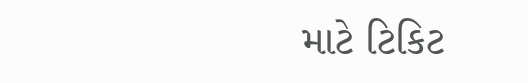માટે ટિકિટ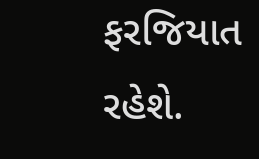ફરજિયાત રહેશે.